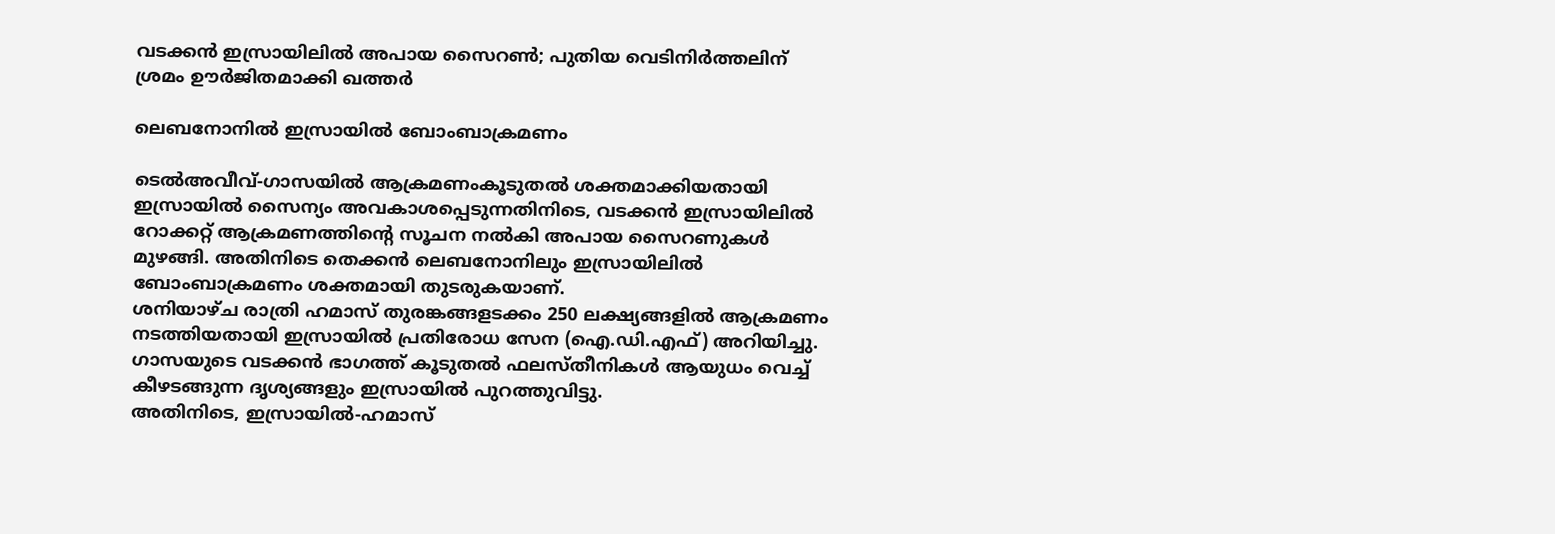വടക്കന്‍ ഇസ്രായിലില്‍ അപായ സൈറണ്‍; പുതിയ വെടിനിര്‍ത്തലിന് ശ്രമം ഊര്‍ജിതമാക്കി ഖത്തര്‍

ലെബനോനിൽ ഇസ്രായിൽ ബോംബാക്രമണം

ടെല്‍അവീവ്-ഗാസയില്‍ ആക്രമണംകൂടുതല്‍ ശക്തമാക്കിയതായി ഇസ്രായില്‍ സൈന്യം അവകാശപ്പെടുന്നതിനിടെ, വടക്കന്‍ ഇസ്രായിലില്‍ റോക്കറ്റ് ആക്രമണത്തിന്റെ സൂചന നല്‍കി അപായ സൈറണുകള്‍ മുഴങ്ങി. അതിനിടെ തെക്കന്‍ ലെബനോനിലും ഇസ്രായിലില്‍ ബോംബാക്രമണം ശക്തമായി തുടരുകയാണ്.
ശനിയാഴ്ച രാത്രി ഹമാസ് തുരങ്കങ്ങളടക്കം 250 ലക്ഷ്യങ്ങളില്‍ ആക്രമണം നടത്തിയതായി ഇസ്രായില്‍ പ്രതിരോധ സേന (ഐ.ഡി.എഫ്) അറിയിച്ചു. ഗാസയുടെ വടക്കന്‍ ഭാഗത്ത് കൂടുതല്‍ ഫലസ്തീനികള്‍ ആയുധം വെച്ച് കീഴടങ്ങുന്ന ദൃശ്യങ്ങളും ഇസ്രായില്‍ പുറത്തുവിട്ടു.
അതിനിടെ, ഇസ്രായില്‍-ഹമാസ്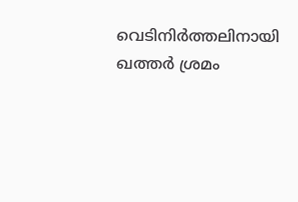വെടിനിര്‍ത്തലിനായി ഖത്തര്‍ ശ്രമം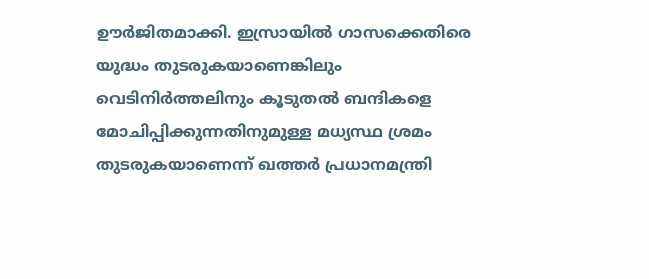ഊര്‍ജിതമാക്കി. ഇസ്രായില്‍ ഗാസക്കെതിരെ യുദ്ധം തുടരുകയാണെങ്കിലും വെടിനിര്‍ത്തലിനും കൂടുതല്‍ ബന്ദികളെ മോചിപ്പിക്കുന്നതിനുമുള്ള മധ്യസ്ഥ ശ്രമം തുടരുകയാണെന്ന് ഖത്തര്‍ പ്രധാനമന്ത്രി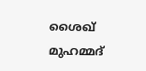ശൈഖ് മുഹമ്മദ്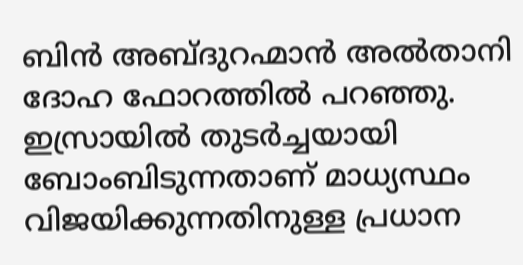ബിന്‍ അബ്ദുറഹ്മാന്‍ അല്‍താനി ദോഹ ഫോറത്തില്‍ പറഞ്ഞു. ഇസ്രായില്‍ തുടര്‍ച്ചയായി ബോംബിടുന്നതാണ് മാധ്യസ്ഥം വിജയിക്കുന്നതിനുള്ള പ്രധാന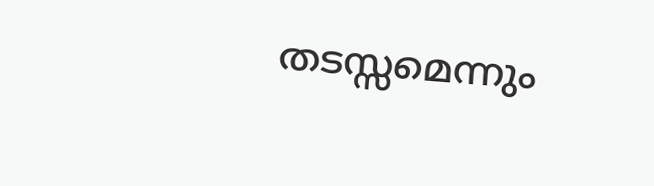തടസ്സമെന്നും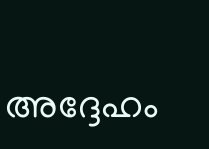അദ്ദേഹം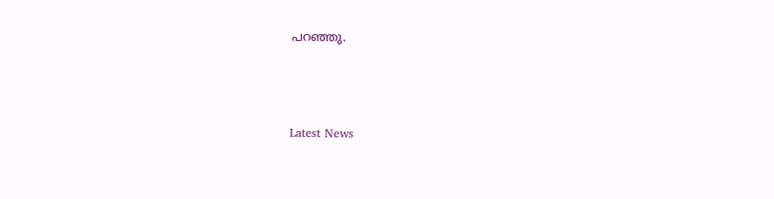പറഞ്ഞു.



Latest News